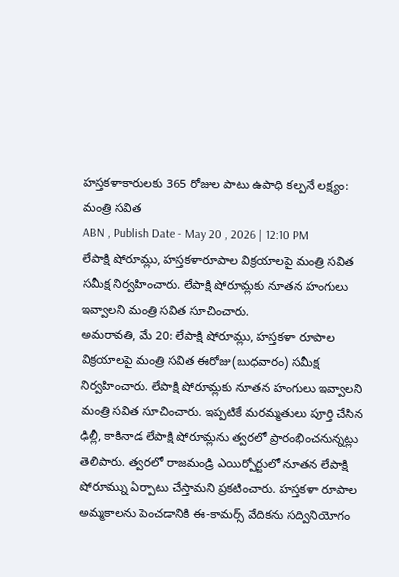హస్తకళాకారులకు 365 రోజుల పాటు ఉపాధి కల్పనే లక్ష్యం: మంత్రి సవిత
ABN , Publish Date - May 20 , 2026 | 12:10 PM
లేపాక్షి షోరూమ్లు, హస్తకళారూపాల విక్రయాలపై మంత్రి సవిత సమీక్ష నిర్వహించారు. లేపాక్షి షోరూమ్లకు నూతన హంగులు ఇవ్వాలని మంత్రి సవిత సూచించారు.
అమరావతి, మే 20: లేపాక్షి షోరూమ్లు, హస్తకళా రూపాల విక్రయాలపై మంత్రి సవిత ఈరోజు(బుధవారం) సమీక్ష నిర్వహించారు. లేపాక్షి షోరూమ్లకు నూతన హంగులు ఇవ్వాలని మంత్రి సవిత సూచించారు. ఇప్పటికే మరమ్మతులు పూర్తి చేసిన ఢిల్లీ, కాకినాడ లేపాక్షి షోరూమ్లను త్వరలో ప్రారంభించనున్నట్లు తెలిపారు. త్వరలో రాజమండ్రి ఎయిర్పోర్టులో నూతన లేపాక్షి షోరూమ్ను ఏర్పాటు చేస్తామని ప్రకటించారు. హస్తకళా రూపాల అమ్మకాలను పెంచడానికి ఈ-కామర్స్ వేదికను సద్వినియోగం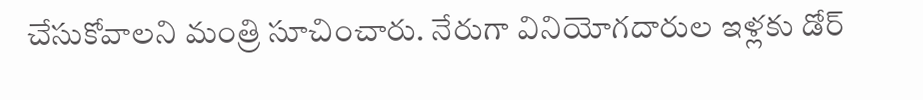చేసుకోవాలని మంత్రి సూచించారు. నేరుగా వినియోగదారుల ఇళ్లకు డోర్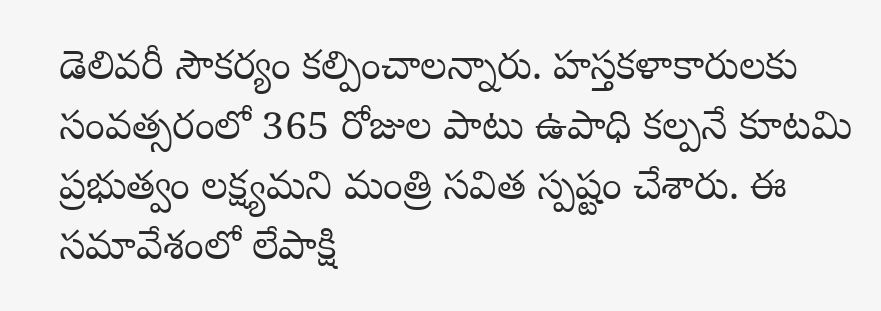డెలివరీ సౌకర్యం కల్పించాలన్నారు. హస్తకళాకారులకు సంవత్సరంలో 365 రోజుల పాటు ఉపాధి కల్పనే కూటమి ప్రభుత్వం లక్ష్యమని మంత్రి సవిత స్పష్టం చేశారు. ఈ సమావేశంలో లేపాక్షి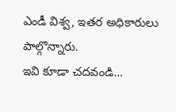ఎండీ విశ్వ, ఇతర అధికారులు పాల్గొన్నారు.
ఇవి కూడా చదవండి...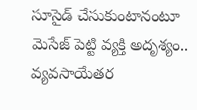సూసైడ్ చేసుకుంటానంటూ మెసేజ్ పెట్టి వ్యక్తి అదృశ్యం..
వ్యవసాయేతర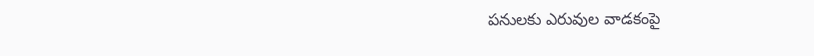పనులకు ఎరువుల వాడకంపై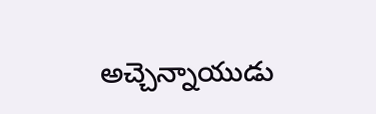అచ్చెన్నాయుడు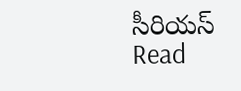సీరియస్
Read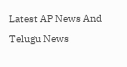Latest AP News And Telugu News